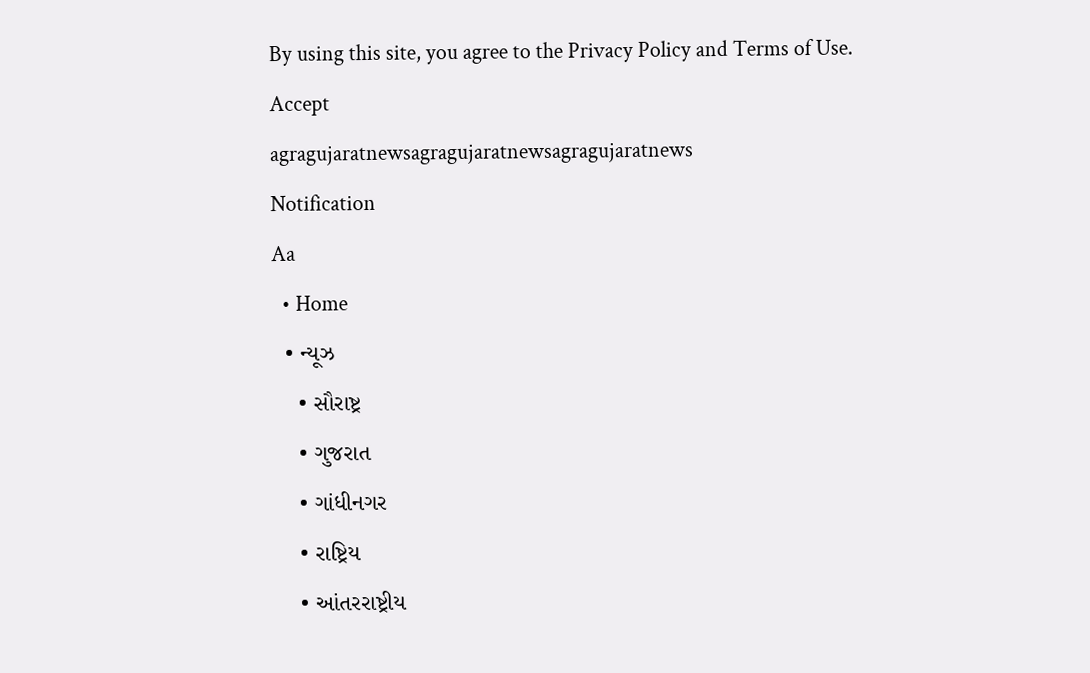By using this site, you agree to the Privacy Policy and Terms of Use.
Accept
agragujaratnewsagragujaratnewsagragujaratnews
Notification
Aa
  • Home
  • ન્યૂઝ
    • સૌરાષ્ટ્ર
    • ગુજરાત
    • ગાંધીનગર
    • રાષ્ટ્રિય
    • આંતરરાષ્ટ્રીય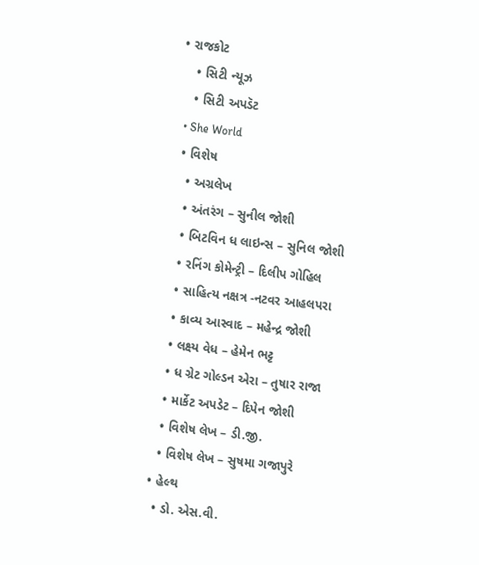• રાજકોટ
    • સિટી ન્યૂઝ
    • સિટી અપડૅટ
  • She World
  • વિશેષ
    • અગ્રલેખ
    • અંતરંગ – સુનીલ જોશી
    • બિટવિન ધ લાઇન્સ – સુનિલ જોશી
    • રનિંગ કોમેન્ટ્રી – દિલીપ ગોહિલ
    • સાહિત્ય નક્ષત્ર -નટવર આહલપરા
    • કાવ્ય આસ્વાદ – મહેન્દ્ર જોશી
    • લક્ષ્ય વેધ – હેમેન ભટ્ટ
    • ધ ગ્રેટ ગોલ્ડન એરા – તુષાર રાજા
    • માર્કેટ અપડેટ – દિપેન જોશી
    • વિશેષ લેખ – ડી.જી.
    • વિશેષ લેખ – સુષમા ગજાપુરે
  • હેલ્થ
    • ડો. એસ.વી.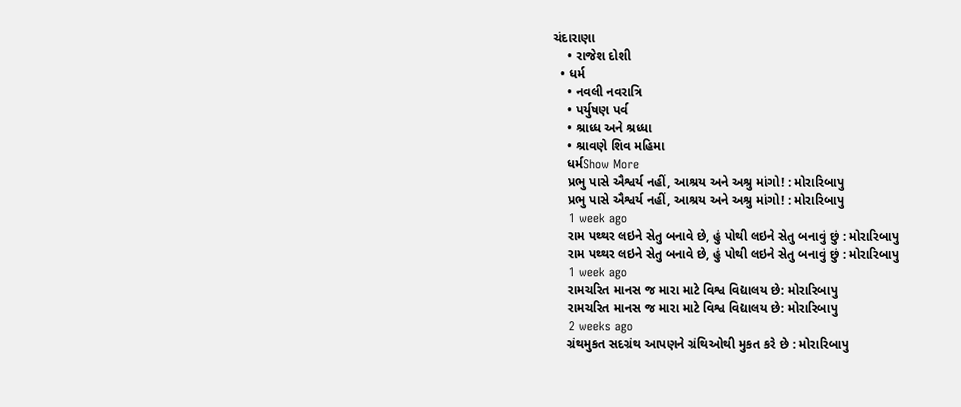ચંદારાણા
    • રાજેશ દોશી
  • ધર્મ
    • નવલી નવરાત્રિ
    • પર્યુષણ પર્વ
    • શ્રાધ્ધ અને શ્રધ્ધા
    • શ્રાવણે શિવ મહિમા
    ધર્મShow More
    પ્રભુ પાસે ઐશ્વર્ય નહીં, આશ્રય અને અશ્રુ માંગો! : મોરારિબાપુ
    પ્રભુ પાસે ઐશ્વર્ય નહીં, આશ્રય અને અશ્રુ માંગો! : મોરારિબાપુ
    1 week ago
    રામ પથ્થર લઇને સેતુ બનાવે છે, હું પોથી લઇને સેતુ બનાવું છું : મોરારિબાપુ
    રામ પથ્થર લઇને સેતુ બનાવે છે, હું પોથી લઇને સેતુ બનાવું છું : મોરારિબાપુ
    1 week ago
    રામચરિત માનસ જ મારા માટે વિશ્વ વિદ્યાલય છે: મોરારિબાપુ
    રામચરિત માનસ જ મારા માટે વિશ્વ વિદ્યાલય છે: મોરારિબાપુ
    2 weeks ago
    ગ્રંથમુકત સદગ્રંથ આપણને ગ્રંથિઓથી મુકત કરે છે : મોરારિબાપુ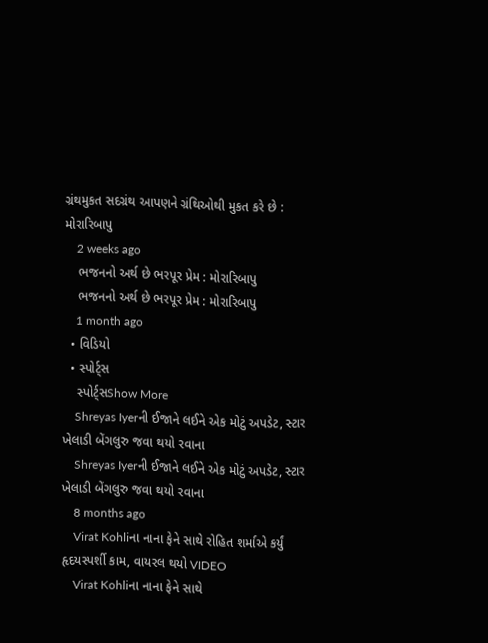ગ્રંથમુકત સદગ્રંથ આપણને ગ્રંથિઓથી મુકત કરે છે : મોરારિબાપુ
    2 weeks ago
    ભજનનો અર્થ છે ભરપૂર પ્રેમ : મોરારિબાપુ
    ભજનનો અર્થ છે ભરપૂર પ્રેમ : મોરારિબાપુ
    1 month ago
  • વિડિયો
  • સ્પોર્ટ્સ
    સ્પોર્ટ્સShow More
    Shreyas Iyerની ઈજાને લઈને એક મોટું અપડેટ, સ્ટાર ખેલાડી બેંગલુરુ જવા થયો રવાના
    Shreyas Iyerની ઈજાને લઈને એક મોટું અપડેટ, સ્ટાર ખેલાડી બેંગલુરુ જવા થયો રવાના
    8 months ago
    Virat Kohliના નાના ફેને સાથે રોહિત શર્માએ કર્યું હૃદયસ્પર્શી કામ, વાયરલ થયો VIDEO
    Virat Kohliના નાના ફેને સાથે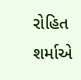રોહિત શર્માએ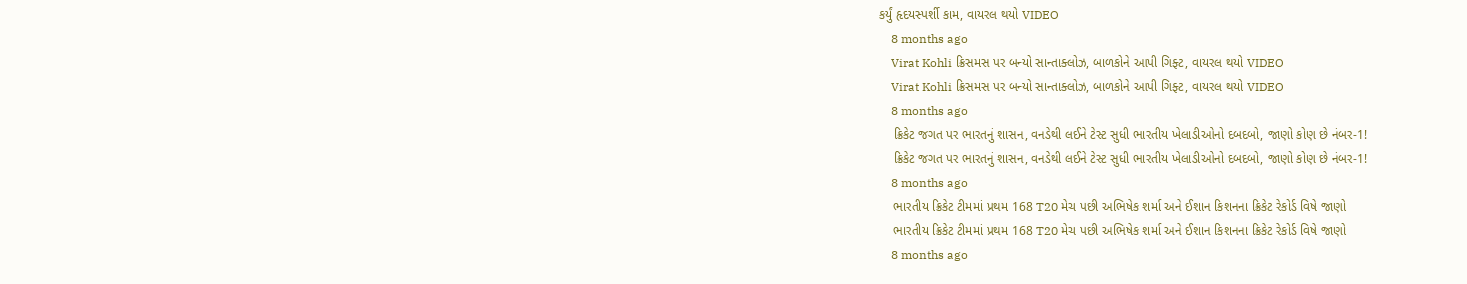કર્યું હૃદયસ્પર્શી કામ, વાયરલ થયો VIDEO
    8 months ago
    Virat Kohli ક્રિસમસ પર બન્યો સાન્તાક્લોઝ, બાળકોને આપી ગિફ્ટ, વાયરલ થયો VIDEO
    Virat Kohli ક્રિસમસ પર બન્યો સાન્તાક્લોઝ, બાળકોને આપી ગિફ્ટ, વાયરલ થયો VIDEO
    8 months ago
    ક્રિકેટ જગત પર ભારતનું શાસન, વનડેથી લઈને ટેસ્ટ સુધી ભારતીય ખેલાડીઓનો દબદબો, જાણો કોણ છે નંબર-1!
    ક્રિકેટ જગત પર ભારતનું શાસન, વનડેથી લઈને ટેસ્ટ સુધી ભારતીય ખેલાડીઓનો દબદબો, જાણો કોણ છે નંબર-1!
    8 months ago
    ભારતીય ક્રિકેટ ટીમમાં પ્રથમ 168 T20 મેચ પછી અભિષેક શર્મા અને ઈશાન કિશનના ક્રિકેટ રેકોર્ડ વિષે જાણો
    ભારતીય ક્રિકેટ ટીમમાં પ્રથમ 168 T20 મેચ પછી અભિષેક શર્મા અને ઈશાન કિશનના ક્રિકેટ રેકોર્ડ વિષે જાણો
    8 months ago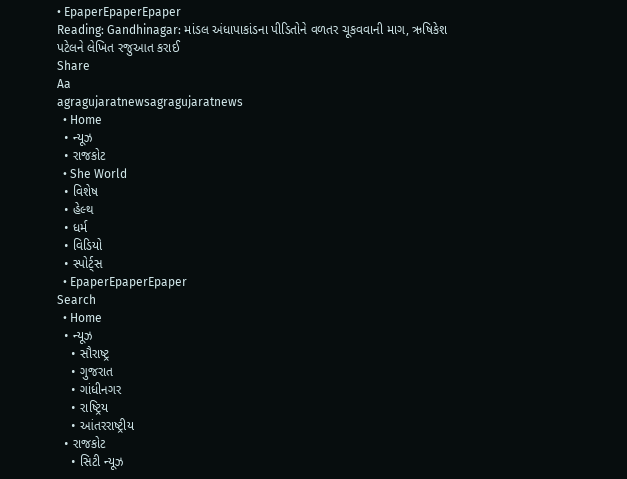• EpaperEpaperEpaper
Reading: Gandhinagar: માંડલ અંધાપાકાંડના પીડિતોને વળતર ચૂકવવાની માગ, ઋષિકેશ પટેલને લેખિત રજુઆત કરાઈ
Share
Aa
agragujaratnewsagragujaratnews
  • Home
  • ન્યૂઝ
  • રાજકોટ
  • She World
  • વિશેષ
  • હેલ્થ
  • ધર્મ
  • વિડિયો
  • સ્પોર્ટ્સ
  • EpaperEpaperEpaper
Search
  • Home
  • ન્યૂઝ
    • સૌરાષ્ટ્ર
    • ગુજરાત
    • ગાંધીનગર
    • રાષ્ટ્રિય
    • આંતરરાષ્ટ્રીય
  • રાજકોટ
    • સિટી ન્યૂઝ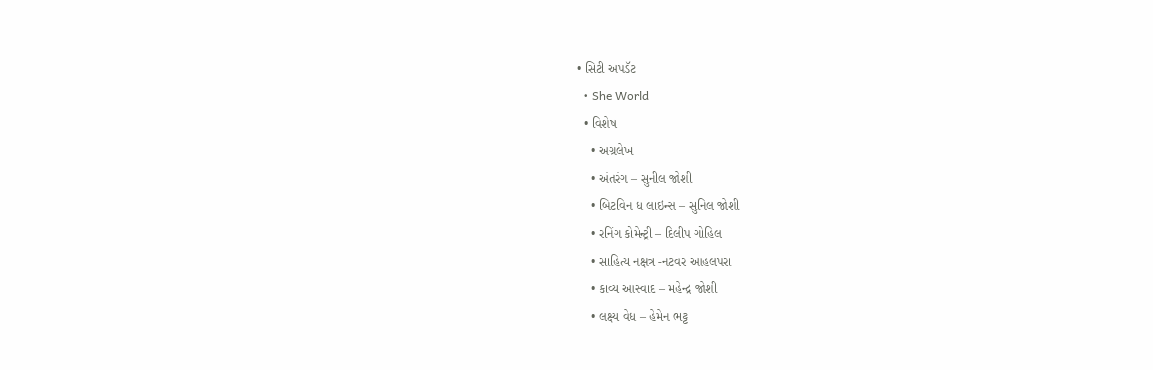• સિટી અપડૅટ
  • She World
  • વિશેષ
    • અગ્રલેખ
    • અંતરંગ – સુનીલ જોશી
    • બિટવિન ધ લાઇન્સ – સુનિલ જોશી
    • રનિંગ કોમેન્ટ્રી – દિલીપ ગોહિલ
    • સાહિત્ય નક્ષત્ર -નટવર આહલપરા
    • કાવ્ય આસ્વાદ – મહેન્દ્ર જોશી
    • લક્ષ્ય વેધ – હેમેન ભટ્ટ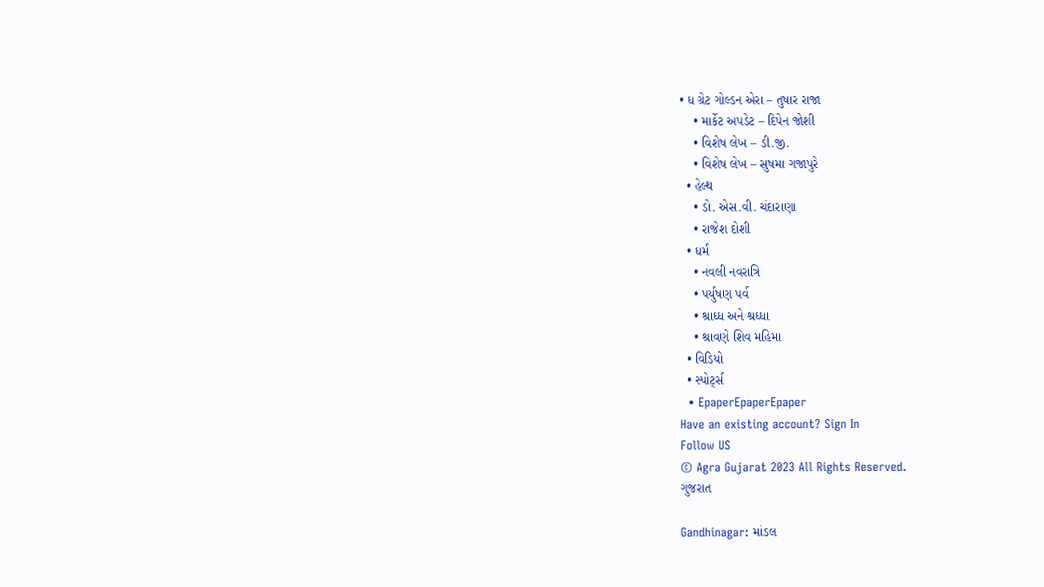• ધ ગ્રેટ ગોલ્ડન એરા – તુષાર રાજા
    • માર્કેટ અપડેટ – દિપેન જોશી
    • વિશેષ લેખ – ડી.જી.
    • વિશેષ લેખ – સુષમા ગજાપુરે
  • હેલ્થ
    • ડો. એસ.વી. ચંદારાણા
    • રાજેશ દોશી
  • ધર્મ
    • નવલી નવરાત્રિ
    • પર્યુષણ પર્વ
    • શ્રાધ્ધ અને શ્રધ્ધા
    • શ્રાવણે શિવ મહિમા
  • વિડિયો
  • સ્પોર્ટ્સ
  • EpaperEpaperEpaper
Have an existing account? Sign In
Follow US
© Agra Gujarat 2023 All Rights Reserved.
ગુજરાત

Gandhinagar: માંડલ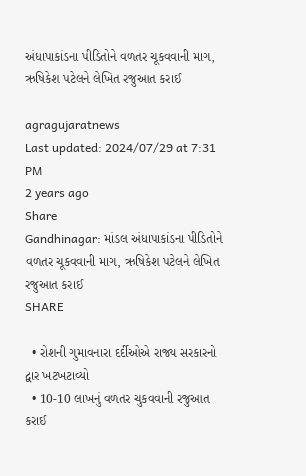અંધાપાકાંડના પીડિતોને વળતર ચૂકવવાની માગ, ઋષિકેશ પટેલને લેખિત રજુઆત કરાઈ

agragujaratnews
Last updated: 2024/07/29 at 7:31 PM
2 years ago
Share
Gandhinagar: માંડલ અંધાપાકાંડના પીડિતોને વળતર ચૂકવવાની માગ, ઋષિકેશ પટેલને લેખિત રજુઆત કરાઈ
SHARE

  • રોશની ગુમાવનારા દર્દીઓએ રાજ્ય સરકારનો દ્વાર ખટખટાવ્યો
  • 10-10 લાખનું વળતર ચુકવવાની રજુઆત કરાઈ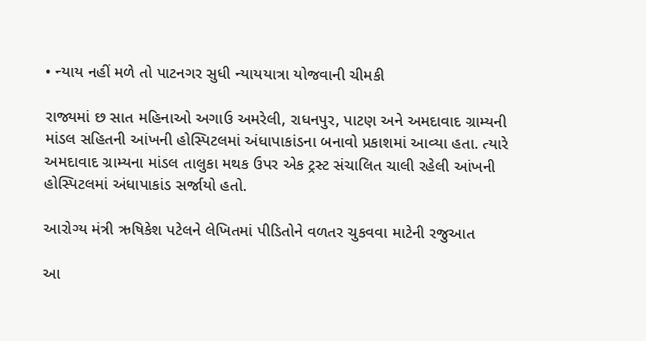• ન્યાય નહીં મળે તો પાટનગર સુધી ન્યાયયાત્રા યોજવાની ચીમકી

રાજ્યમાં છ સાત મહિનાઓ અગાઉ અમરેલી, રાધનપુર, પાટણ અને અમદાવાદ ગ્રામ્યની માંડલ સહિતની આંખની હોસ્પિટલમાં અંધાપાકાંડના બનાવો પ્રકાશમાં આવ્યા હતા. ત્યારે અમદાવાદ ગ્રામ્યના માંડલ તાલુકા મથક ઉપર એક ટ્રસ્ટ સંચાલિત ચાલી રહેલી આંખની હોસ્પિટલમાં અંધાપાકાંડ સર્જાયો હતો.

આરોગ્ય મંત્રી ઋષિકેશ પટેલને લેખિતમાં પીડિતોને વળતર ચુકવવા માટેની રજુઆત

આ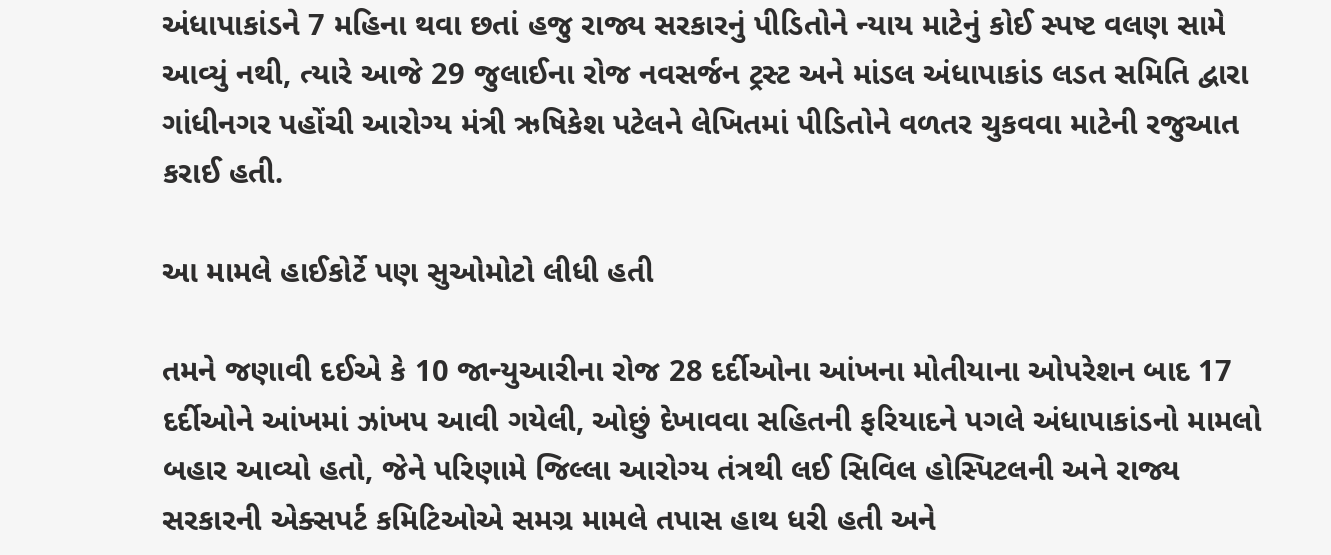અંધાપાકાંડને 7 મહિના થવા છતાં હજુ રાજ્ય સરકારનું પીડિતોને ન્યાય માટેનું કોઈ સ્પષ્ટ વલણ સામે આવ્યું નથી, ત્યારે આજે 29 જુલાઈના રોજ નવસર્જન ટ્રસ્ટ અને માંડલ અંધાપાકાંડ લડત સમિતિ દ્વારા ગાંધીનગર પહોંચી આરોગ્ય મંત્રી ઋષિકેશ પટેલને લેખિતમાં પીડિતોને વળતર ચુકવવા માટેની રજુઆત કરાઈ હતી.

આ મામલે હાઈકોર્ટે પણ સુઓમોટો લીધી હતી

તમને જણાવી દઈએ કે 10 જાન્યુઆરીના રોજ 28 દર્દીઓના આંખના મોતીયાના ઓપરેશન બાદ 17 દર્દીઓને આંખમાં ઝાંખપ આવી ગયેલી, ઓછું દેખાવવા સહિતની ફરિયાદને પગલે અંધાપાકાંડનો મામલો બહાર આવ્યો હતો, જેને પરિણામે જિલ્લા આરોગ્ય તંત્રથી લઈ સિવિલ હોસ્પિટલની અને રાજ્ય સરકારની એક્સપર્ટ કમિટિઓએ સમગ્ર મામલે તપાસ હાથ ધરી હતી અને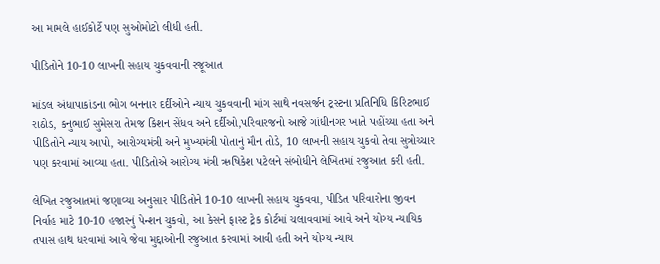આ મામલે હાઈકોર્ટે પણ સુઓમોટો લીધી હતી.

પીડિતોને 10-10 લાખની સહાય ચુકવવાની રજૂઆત

માંડલ અંધાપાકાંડના ભોગ બનનાર દર્દીઓને ન્યાય ચુકવવાની માંગ સાથે નવસર્જન ટ્રસ્ટના પ્રતિનિધિ કિરિટભાઈ રાઠોડ, કનુભાઈ સુમેસરા તેમજ કિશન સેંધવ અને દર્દીઓ,પરિવારજનો આજે ગાંધીનગર ખાતે પહોંચ્યા હતા અને પીડિતોને ન્યાય આપો, આરોગ્યમંત્રી અને મુખ્યમંત્રી પોતાનું મૌન તોડે, 10 લાખની સહાય ચુકવો તેવા સુત્રોચ્ચાર પણ કરવામાં આવ્યા હતા. પીડિતોએ આરોગ્ય મંત્રી ઋષિકેશ પટેલને સંબોધીને લેખિતમાં રજુઆત કરી હતી.

લેખિત રજુઆતમાં જણાવ્યા અનુસાર પીડિતોને 10-10 લાખની સહાય ચુકવવા, પીડિત પરિવારોના જીવન નિર્વાહ માટે 10-10 હજારનું પેન્શન ચુકવો, આ કેસને ફાસ્ટ ટ્રેક કોર્ટમાં ચલાવવામાં આવે અને યોગ્ય ન્યાયિક તપાસ હાથ ધરવામાં આવે જેવા મુદ્દાઓની રજુઆત કરવામાં આવી હતી અને યોગ્ય ન્યાય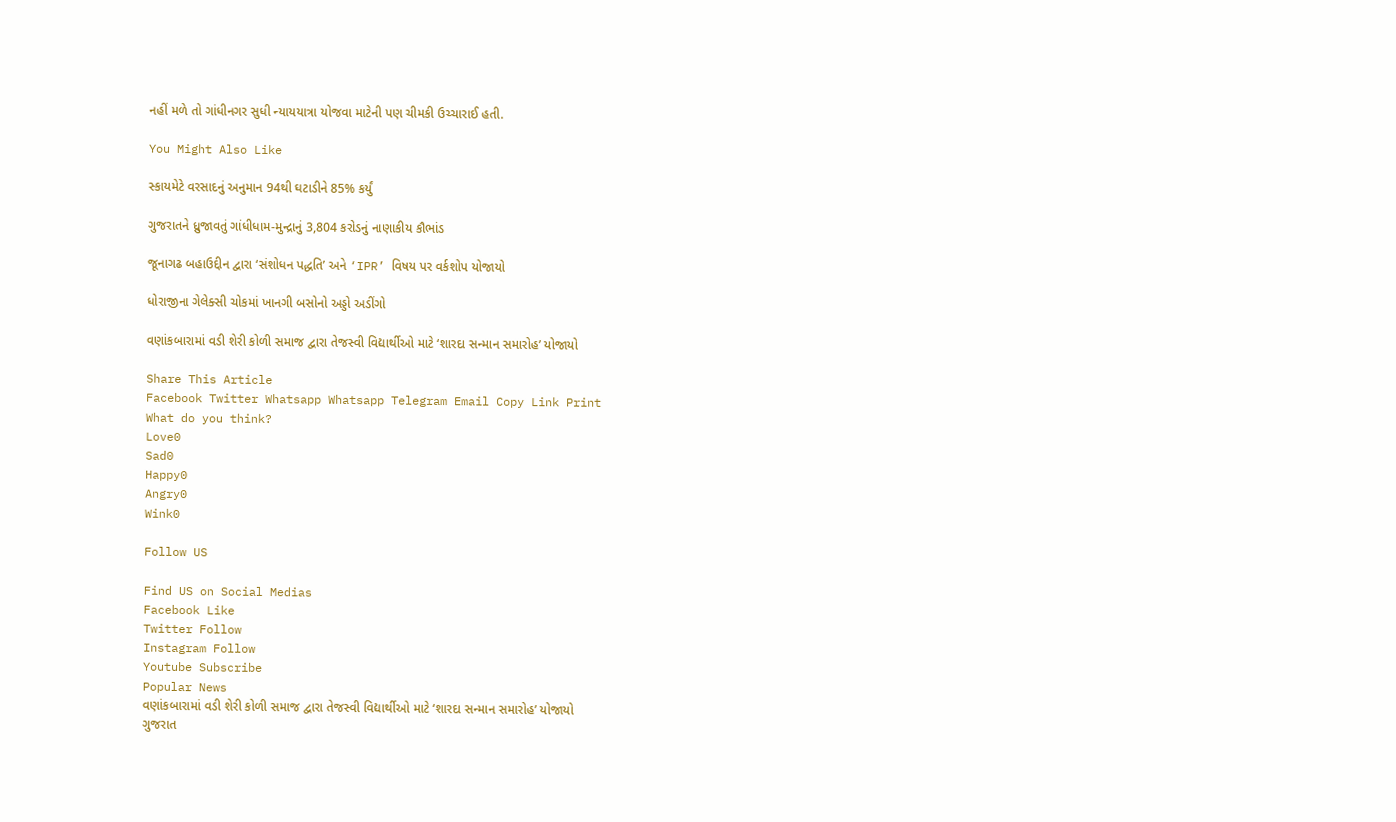નહીં મળે તો ગાંધીનગર સુધી ન્યાયયાત્રા યોજવા માટેની પણ ચીમકી ઉચ્ચારાઈ હતી.

You Might Also Like

સ્કાયમેટે વરસાદનું અનુમાન 94થી ઘટાડીને 85% કર્યું

ગુજરાતને ધ્રુજાવતું ગાંધીધામ-મુન્દ્રાનું 3,804 કરોડનું નાણાકીય કૌભાંડ

જૂનાગઢ બહાઉદ્દીન દ્વારા ‘સંશોધન પદ્ધતિ’ અને ‘IPR’ વિષય પર વર્કશોપ યોજાયો

ધોરાજીના ગેલેક્સી ચોકમાં ખાનગી બસોનો અડ્ડો અડીંગો

વણાંકબારામાં વડી શેરી કોળી સમાજ દ્વારા તેજસ્વી વિદ્યાર્થીઓ માટે ‘શારદા સન્માન સમારોહ’ યોજાયો

Share This Article
Facebook Twitter Whatsapp Whatsapp Telegram Email Copy Link Print
What do you think?
Love0
Sad0
Happy0
Angry0
Wink0

Follow US

Find US on Social Medias
Facebook Like
Twitter Follow
Instagram Follow
Youtube Subscribe
Popular News
વણાંકબારામાં વડી શેરી કોળી સમાજ દ્વારા તેજસ્વી વિદ્યાર્થીઓ માટે ‘શારદા સન્માન સમારોહ’ યોજાયો
ગુજરાત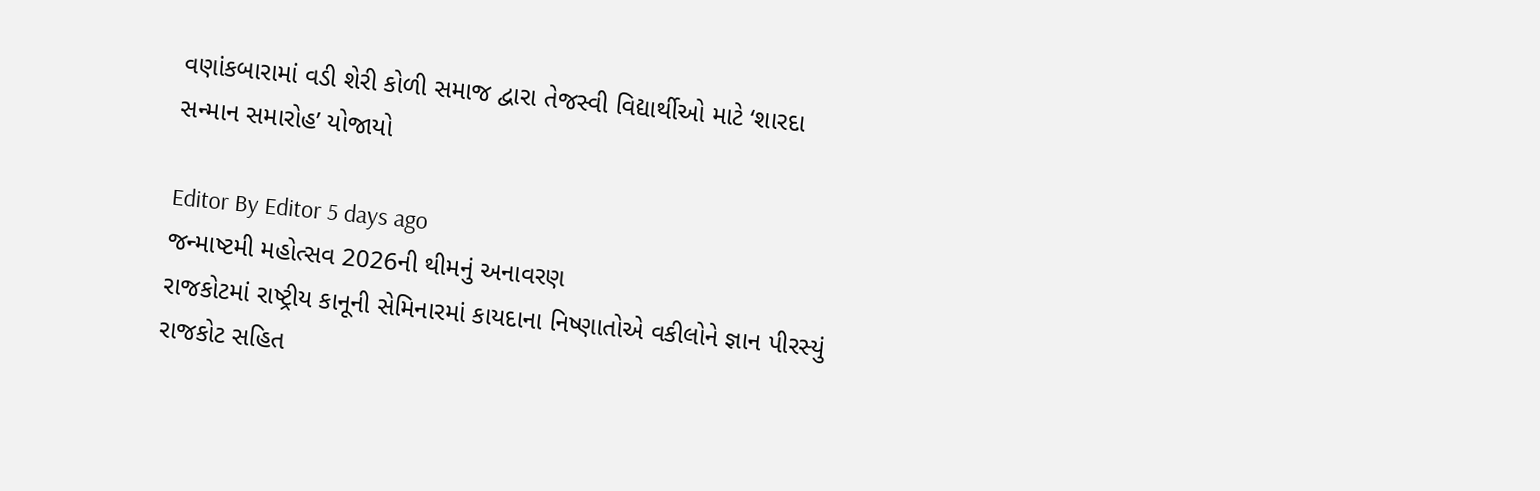વણાંકબારામાં વડી શેરી કોળી સમાજ દ્વારા તેજસ્વી વિદ્યાર્થીઓ માટે ‘શારદા સન્માન સમારોહ’ યોજાયો

Editor By Editor 5 days ago
જન્માષ્ટમી મહોત્સવ 2026ની થીમનું અનાવરણ
રાજકોટમાં રાષ્ટ્રીય કાનૂની સેમિનારમાં કાયદાના નિષ્ણાતોએ વકીલોને જ્ઞાન પીરસ્યું
રાજકોટ સહિત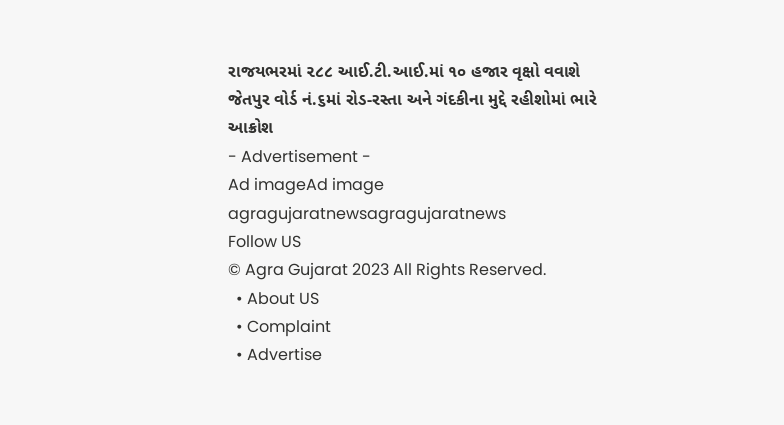રાજયભરમાં ૨૮૮ આઈ.ટી.આઈ.માં ૧૦ હજાર વૃક્ષો વવાશે
જેતપુર વોર્ડ નં.૬માં રોડ-રસ્તા અને ગંદકીના મુદ્દે રહીશોમાં ભારે આક્રોશ
- Advertisement -
Ad imageAd image
agragujaratnewsagragujaratnews
Follow US
© Agra Gujarat 2023 All Rights Reserved.
  • About US
  • Complaint
  • Advertise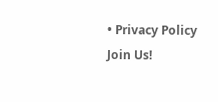• Privacy Policy
Join Us!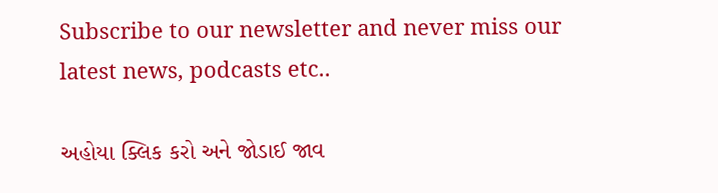Subscribe to our newsletter and never miss our latest news, podcasts etc..

અહોયા ક્લિક કરો અને જોડાઈ જાવ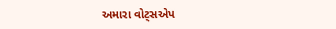અમારા વોટ્સએપ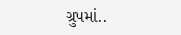ગ્રુપમાં..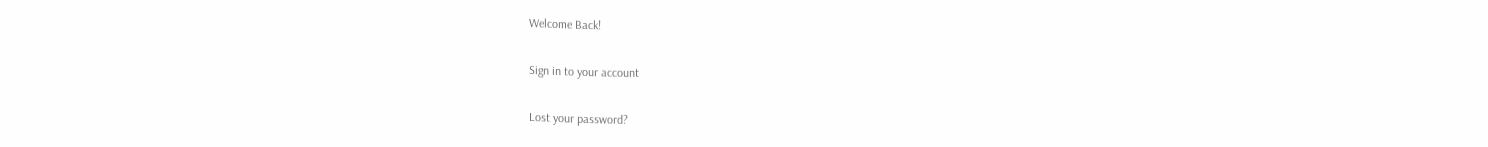Welcome Back!

Sign in to your account

Lost your password?